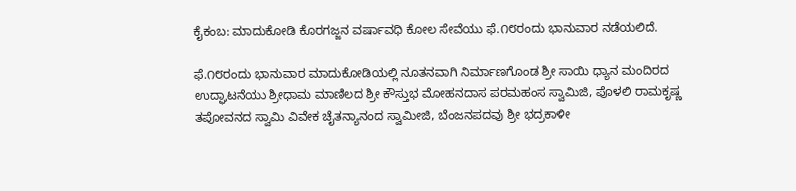ಕೈಕಂಬ: ಮಾದುಕೋಡಿ ಕೊರಗಜ್ಜನ ವರ್ಷಾವಧಿ ಕೋಲ ಸೇವೆಯು ಫೆ.೧೮ರಂದು ಭಾನುವಾರ ನಡೆಯಲಿದೆ.

ಫೆ.೧೮ರಂದು ಭಾನುವಾರ ಮಾದುಕೋಡಿಯಲ್ಲಿ ನೂತನವಾಗಿ ನಿರ್ಮಾಣಗೊಂಡ ಶ್ರೀ ಸಾಯಿ ಧ್ಯಾನ ಮಂದಿರದ ಉದ್ಘಾಟನೆಯು ಶ್ರೀಧಾಮ ಮಾಣಿಲದ ಶ್ರೀ ಕೌಸ್ತುಭ ಮೋಹನದಾಸ ಪರಮಹಂಸ ಸ್ವಾಮಿಜಿ, ಪೊಳಲಿ ರಾಮಕೃಷ್ಣ ತಪೋವನದ ಸ್ವಾಮಿ ವಿವೇಕ ಚೈತನ್ಯಾನಂದ ಸ್ವಾಮೀಜಿ, ಬೆಂಜನಪದವು ಶ್ರೀ ಭದ್ರಕಾಳೀ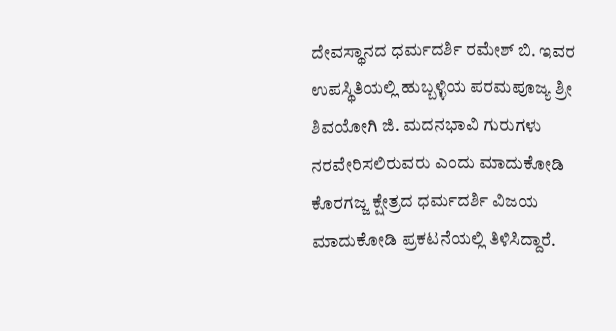ದೇವಸ್ಥಾನದ ಧರ್ಮದರ್ಶಿ ರಮೇಶ್ ಬಿ. ಇವರ ಉಪಸ್ಥಿತಿಯಲ್ಲಿ ಹುಬ್ಬಳ್ಳಿಯ ಪರಮಪೂಜ್ಯ ಶ್ರೀ ಶಿವಯೋಗಿ ಜಿ. ಮದನಭಾವಿ ಗುರುಗಳು ನರವೇರಿಸಲಿರುವರು ಎಂದು ಮಾದುಕೋಡಿ ಕೊರಗಜ್ಜ ಕ್ಷೇತ್ರದ ಧರ್ಮದರ್ಶಿ ವಿಜಯ ಮಾದುಕೋಡಿ ಪ್ರಕಟನೆಯಲ್ಲಿ ತಿಳಿಸಿದ್ದಾರೆ.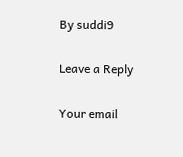By suddi9

Leave a Reply

Your email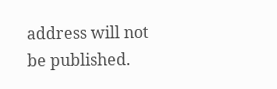address will not be published.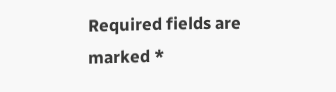Required fields are marked *